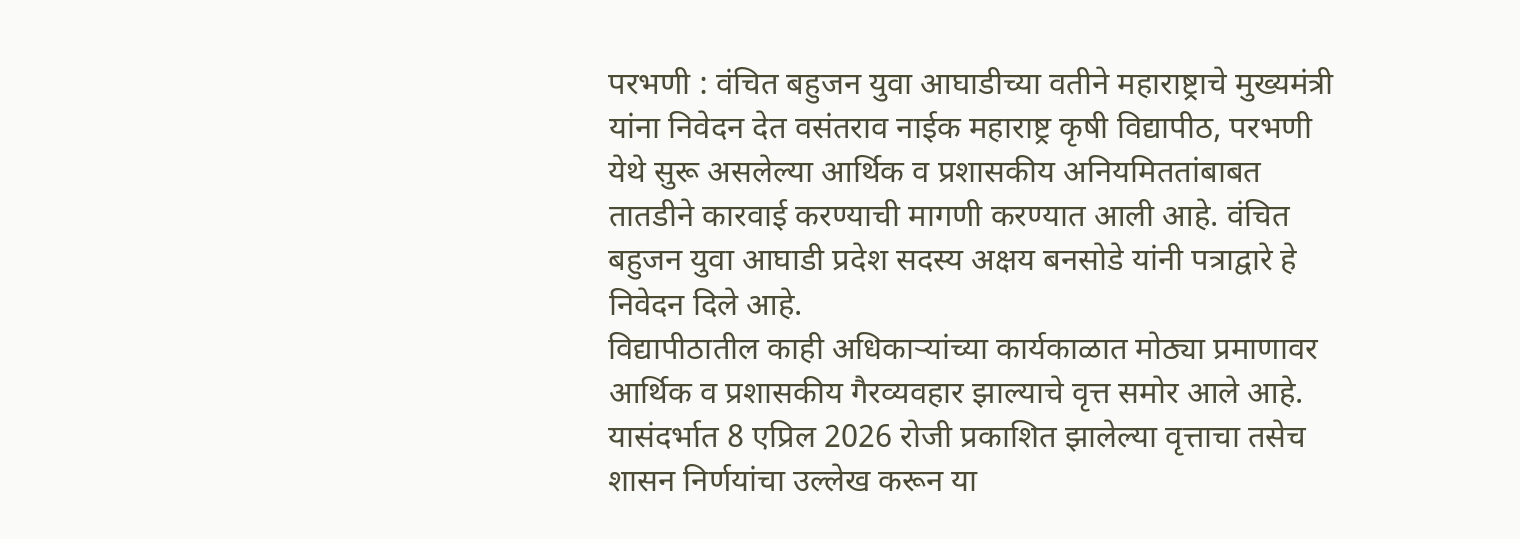परभणी : वंचित बहुजन युवा आघाडीच्या वतीने महाराष्ट्राचे मुख्यमंत्री यांना निवेदन देत वसंतराव नाईक महाराष्ट्र कृषी विद्यापीठ, परभणी येथे सुरू असलेल्या आर्थिक व प्रशासकीय अनियमिततांबाबत तातडीने कारवाई करण्याची मागणी करण्यात आली आहे. वंचित बहुजन युवा आघाडी प्रदेश सदस्य अक्षय बनसोडे यांनी पत्राद्वारे हे निवेदन दिले आहे.
विद्यापीठातील काही अधिकाऱ्यांच्या कार्यकाळात मोठ्या प्रमाणावर आर्थिक व प्रशासकीय गैरव्यवहार झाल्याचे वृत्त समोर आले आहे. यासंदर्भात 8 एप्रिल 2026 रोजी प्रकाशित झालेल्या वृत्ताचा तसेच शासन निर्णयांचा उल्लेख करून या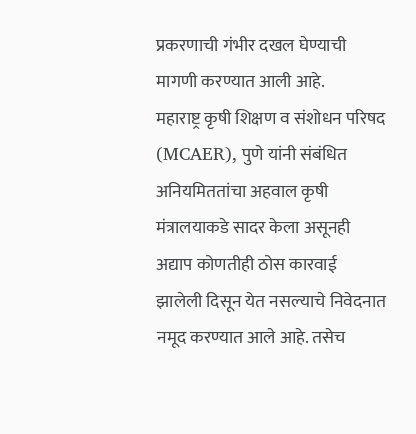प्रकरणाची गंभीर दखल घेण्याची मागणी करण्यात आली आहे.
महाराष्ट्र कृषी शिक्षण व संशोधन परिषद (MCAER), पुणे यांनी संबंधित अनियमिततांचा अहवाल कृषी मंत्रालयाकडे सादर केला असूनही अद्याप कोणतीही ठोस कारवाई झालेली दिसून येत नसल्याचे निवेदनात नमूद करण्यात आले आहे. तसेच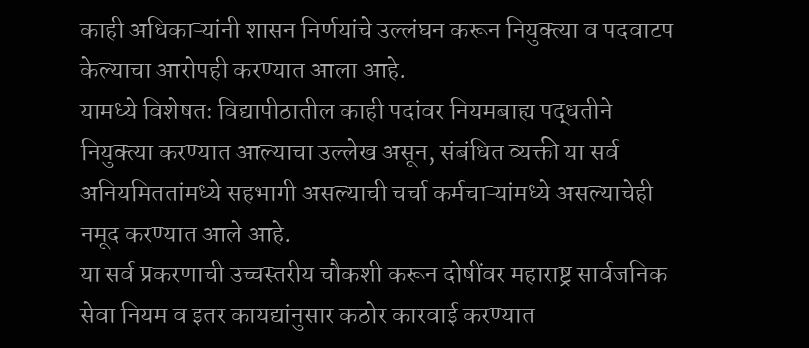काही अधिकाऱ्यांनी शासन निर्णयांचे उल्लंघन करून नियुक्त्या व पदवाटप केल्याचा आरोपही करण्यात आला आहे.
यामध्ये विशेषतः विद्यापीठातील काही पदांवर नियमबाह्य पद्धतीने नियुक्त्या करण्यात आल्याचा उल्लेख असून, संबंधित व्यक्ती या सर्व अनियमिततांमध्ये सहभागी असल्याची चर्चा कर्मचाऱ्यांमध्ये असल्याचेही नमूद करण्यात आले आहे.
या सर्व प्रकरणाची उच्चस्तरीय चौकशी करून दोषींवर महाराष्ट्र सार्वजनिक सेवा नियम व इतर कायद्यांनुसार कठोर कारवाई करण्यात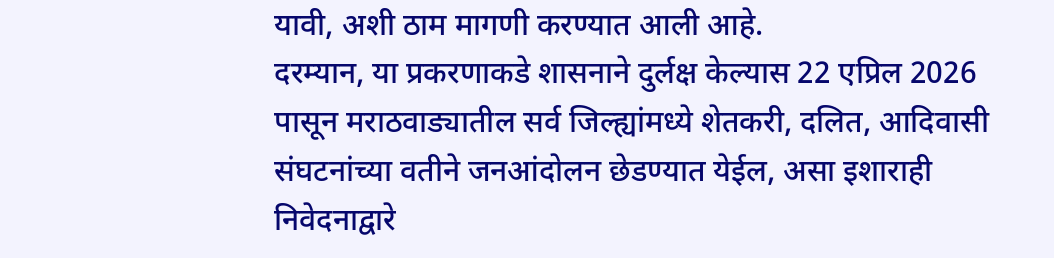यावी, अशी ठाम मागणी करण्यात आली आहे.
दरम्यान, या प्रकरणाकडे शासनाने दुर्लक्ष केल्यास 22 एप्रिल 2026 पासून मराठवाड्यातील सर्व जिल्ह्यांमध्ये शेतकरी, दलित, आदिवासी संघटनांच्या वतीने जनआंदोलन छेडण्यात येईल, असा इशाराही निवेदनाद्वारे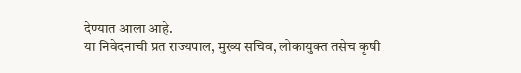देण्यात आला आहे.
या निवेदनाची प्रत राज्यपाल, मुख्य सचिव, लोकायुक्त तसेच कृषी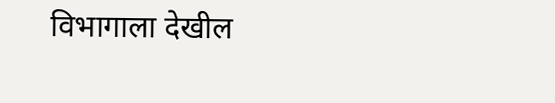विभागाला देखील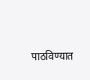पाठविण्यात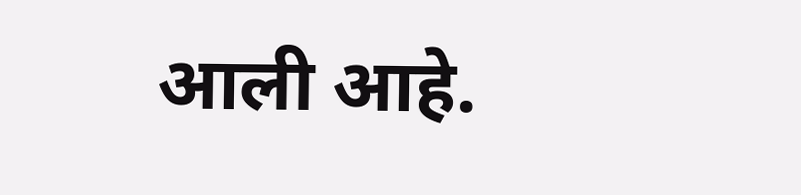आली आहे.